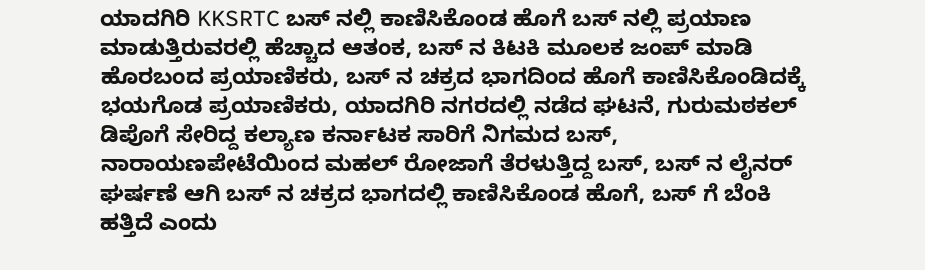ಯಾದಗಿರಿ KKSRTC ಬಸ್ ನಲ್ಲಿ ಕಾಣಿಸಿಕೊಂಡ ಹೊಗೆ ಬಸ್ ನಲ್ಲಿ ಪ್ರಯಾಣ ಮಾಡುತ್ತಿರುವರಲ್ಲಿ ಹೆಚ್ಚಾದ ಆತಂಕ, ಬಸ್ ನ ಕಿಟಕಿ ಮೂಲಕ ಜಂಪ್ ಮಾಡಿ ಹೊರಬಂದ ಪ್ರಯಾಣಿಕರು, ಬಸ್ ನ ಚಕ್ರದ ಭಾಗದಿಂದ ಹೊಗೆ ಕಾಣಿಸಿಕೊಂಡಿದಕ್ಕೆ ಭಯಗೊಡ ಪ್ರಯಾಣಿಕರು, ಯಾದಗಿರಿ ನಗರದಲ್ಲಿ ನಡೆದ ಘಟನೆ, ಗುರುಮಠಕಲ್ ಡಿಪೊಗೆ ಸೇರಿದ್ದ ಕಲ್ಯಾಣ ಕರ್ನಾಟಕ ಸಾರಿಗೆ ನಿಗಮದ ಬಸ್, ನಾರಾಯಣಪೇಟೆಯಿಂದ ಮಹಲ್ ರೋಜಾಗೆ ತೆರಳುತ್ತಿದ್ದ ಬಸ್, ಬಸ್ ನ ಲೈನರ್ ಘರ್ಷಣೆ ಆಗಿ ಬಸ್ ನ ಚಕ್ರದ ಭಾಗದಲ್ಲಿ ಕಾಣಿಸಿಕೊಂಡ ಹೊಗೆ, ಬಸ್ ಗೆ ಬೆಂಕಿ ಹತ್ತಿದೆ ಎಂದು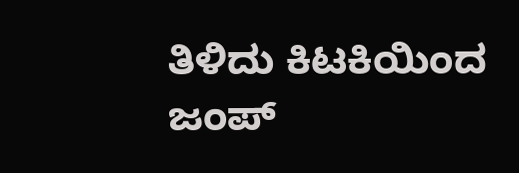ತಿಳಿದು ಕಿಟಕಿಯಿಂದ ಜಂಪ್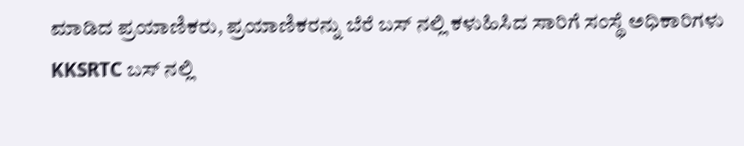ಮಾಡಿದ ಪ್ರಯಾಣಿಕರು, ಪ್ರಯಾಣಿಕರನ್ನು ಬೆರೆ ಬಸ್ ನಲ್ಲಿ ಕಳುಹಿಸಿದ ಸಾರಿಗೆ ಸಂಸ್ಥೆ ಅಧಿಕಾರಿಗಳು
KKSRTC ಬಸ್ ನಲ್ಲಿ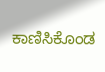ಕಾಣಿಸಿಕೊಂಡ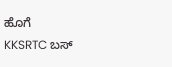ಹೊಗೆ
KKSRTC ಬಸ್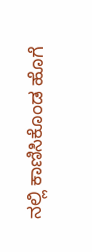ನಲ್ಲಿ ಕಾಣಿಸಿಕೊಂಡ ಹೊಗೆ